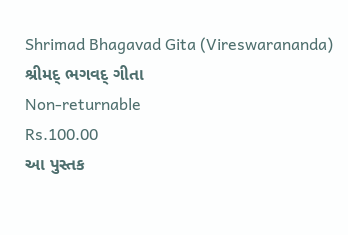Shrimad Bhagavad Gita (Vireswarananda) શ્રીમદ્ ભગવદ્ ગીતા
Non-returnable
Rs.100.00
આ પુસ્તક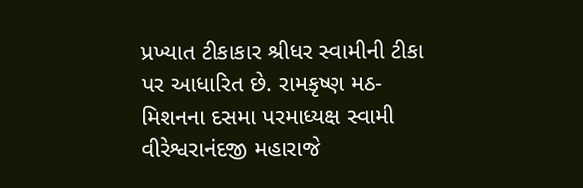પ્રખ્યાત ટીકાકાર શ્રીધર સ્વામીની ટીકા પર આધારિત છે. રામકૃષ્ણ મઠ-મિશનના દસમા પરમાધ્યક્ષ સ્વામી વીરેશ્વરાનંદજી મહારાજે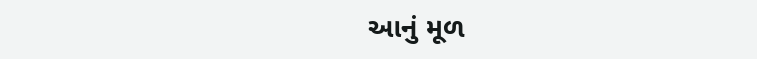આનું મૂળ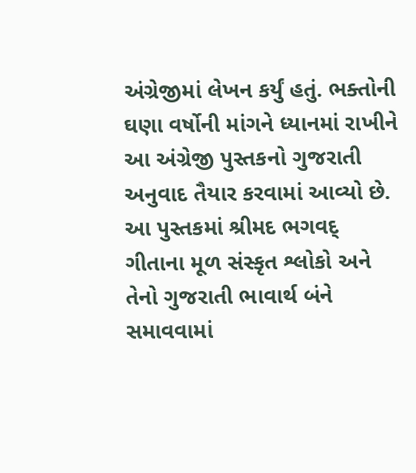અંગ્રેજીમાં લેખન કર્યું હતું. ભક્તોની ઘણા વર્ષોની માંગને ધ્યાનમાં રાખીને આ અંગ્રેજી પુસ્તકનો ગુજરાતી અનુવાદ તૈયાર કરવામાં આવ્યો છે. આ પુસ્તકમાં શ્રીમદ ભગવદ્ ગીતાના મૂળ સંસ્કૃત શ્લોકો અને તેનો ગુજરાતી ભાવાર્થ બંને સમાવવામાં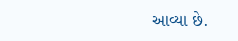આવ્યા છે.